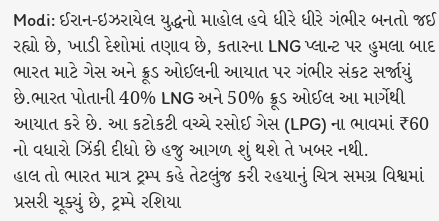Modi: ઈરાન-ઇઝરાયેલ યુદ્ધનો માહોલ હવે ધીરે ધીરે ગંભીર બનતો જઈ રહ્યો છે, ખાડી દેશોમાં તણાવ છે, કતારના LNG પ્લાન્ટ પર હુમલા બાદ ભારત માટે ગેસ અને ક્રૂડ ઓઈલની આયાત પર ગંભીર સંકટ સર્જાયું છે.ભારત પોતાની 40% LNG અને 50% ક્રૂડ ઓઈલ આ માર્ગેથી આયાત કરે છે. આ કટોકટી વચ્ચે રસોઈ ગેસ (LPG) ના ભાવમાં ₹60 નો વધારો ઝિંકી દીધો છે હજુ આગળ શું થશે તે ખબર નથી.
હાલ તો ભારત માત્ર ટ્રમ્પ કહે તેટલુંજ કરી રહયાનું ચિત્ર સમગ્ર વિશ્વમાં પ્રસરી ચૂક્યું છે, ટ્રમ્પે રશિયા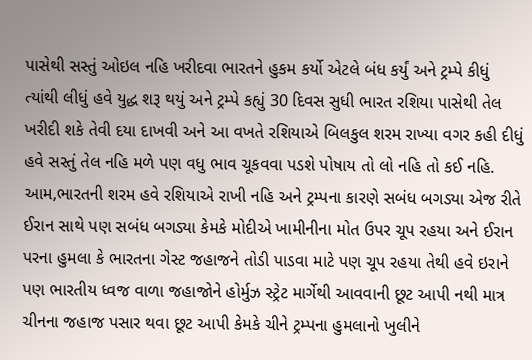પાસેથી સસ્તું ઓઇલ નહિ ખરીદવા ભારતને હુકમ કર્યો એટલે બંધ કર્યું અને ટ્રમ્પે કીધું ત્યાંથી લીધું હવે યુદ્ધ શરૂ થયું અને ટ્રમ્પે કહ્યું 30 દિવસ સુધી ભારત રશિયા પાસેથી તેલ ખરીદી શકે તેવી દયા દાખવી અને આ વખતે રશિયાએ બિલકુલ શરમ રાખ્યા વગર કહી દીધું હવે સસ્તું તેલ નહિ મળે પણ વધુ ભાવ ચૂકવવા પડશે પોષાય તો લો નહિ તો કઈ નહિ.
આમ,ભારતની શરમ હવે રશિયાએ રાખી નહિ અને ટ્રમ્પના કારણે સબંધ બગડ્યા એજ રીતે ઈરાન સાથે પણ સબંધ બગડ્યા કેમકે મોદીએ ખામીનીના મોત ઉપર ચૂપ રહયા અને ઈરાન પરના હુમલા કે ભારતના ગેસ્ટ જહાજને તોડી પાડવા માટે પણ ચૂપ રહયા તેથી હવે ઇરાને પણ ભારતીય ધ્વજ વાળા જહાજોને હોર્મુઝ સ્ટ્રેટ માર્ગેથી આવવાની છૂટ આપી નથી માત્ર ચીનના જહાજ પસાર થવા છૂટ આપી કેમકે ચીને ટ્રમ્પના હુમલાનો ખુલીને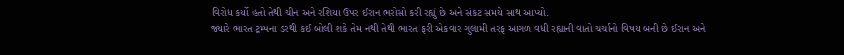વિરોધ કર્યો હતો તેથી ચીન અને રશિયા ઉપર ઈરાન ભરોસો કરી રહ્યું છે અને સંકટ સમયે સાથ આપ્યો.
જ્યારે ભારત ટ્રમ્પના ડરથી કઈ બોલી શકે તેમ નથી તેથી ભારત ફરી એકવાર ગુલામી તરફ આગળ વધી રહ્યાની વાતો ચર્ચાનો વિષય બની છે ઈરાન અને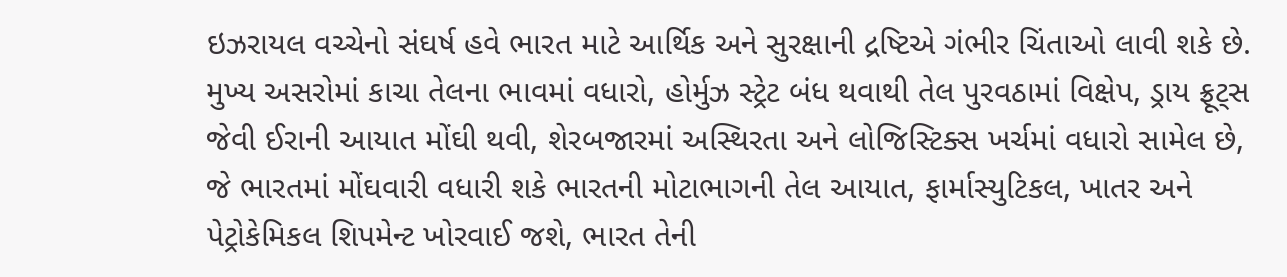ઇઝરાયલ વચ્ચેનો સંઘર્ષ હવે ભારત માટે આર્થિક અને સુરક્ષાની દ્રષ્ટિએ ગંભીર ચિંતાઓ લાવી શકે છે.
મુખ્ય અસરોમાં કાચા તેલના ભાવમાં વધારો, હોર્મુઝ સ્ટ્રેટ બંધ થવાથી તેલ પુરવઠામાં વિક્ષેપ, ડ્રાય ફ્રૂટ્સ જેવી ઈરાની આયાત મોંઘી થવી, શેરબજારમાં અસ્થિરતા અને લોજિસ્ટિક્સ ખર્ચમાં વધારો સામેલ છે, જે ભારતમાં મોંઘવારી વધારી શકે ભારતની મોટાભાગની તેલ આયાત, ફાર્માસ્યુટિકલ, ખાતર અને પેટ્રોકેમિકલ શિપમેન્ટ ખોરવાઈ જશે, ભારત તેની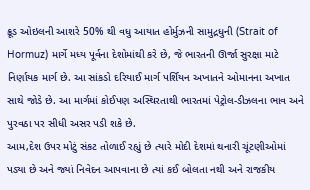ક્રૂડ ઓઇલની આશરે 50% થી વધુ આયાત હોર્મુઝની સામુદ્રધુની (Strait of Hormuz) માર્ગે મધ્ય પૂર્વના દેશોમાંથી કરે છે, જે ભારતની ઊર્જા સુરક્ષા માટે નિર્ણાયક માર્ગ છે. આ સાંકડો દરિયાઈ માર્ગ પર્શિયન અખાતને ઓમાનના અખાત સાથે જોડે છે. આ માર્ગમાં કોઈપણ અસ્થિરતાથી ભારતમાં પેટ્રોલ-ડીઝલના ભાવ અને પુરવઠા પર સીધી અસર પડી શકે છે.
આમ,દેશ ઉપર મોટું સંકટ તોળાઈ રહ્યું છે ત્યારે મોદી દેશમાં થનારી ચૂંટણીઓમાં પડ્યા છે અને જ્યાં નિવેદન આપવાના છે ત્યાં કઈ બોલતા નથી અને રાજકીય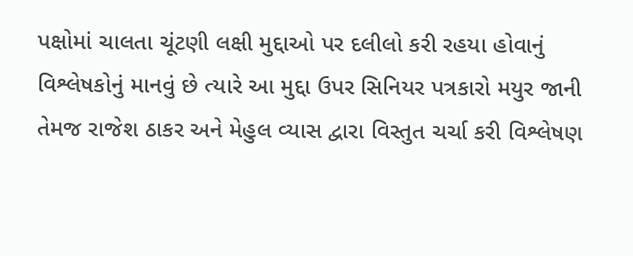પક્ષોમાં ચાલતા ચૂંટણી લક્ષી મુદ્દાઓ પર દલીલો કરી રહયા હોવાનું વિશ્લેષકોનું માનવું છે ત્યારે આ મુદ્દા ઉપર સિનિયર પત્રકારો મયુર જાની તેમજ રાજેશ ઠાકર અને મેહુલ વ્યાસ દ્વારા વિસ્તુત ચર્ચા કરી વિશ્લેષણ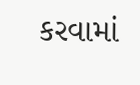કરવામાં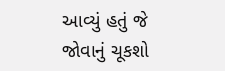આવ્યું હતું જે જોવાનું ચૂકશો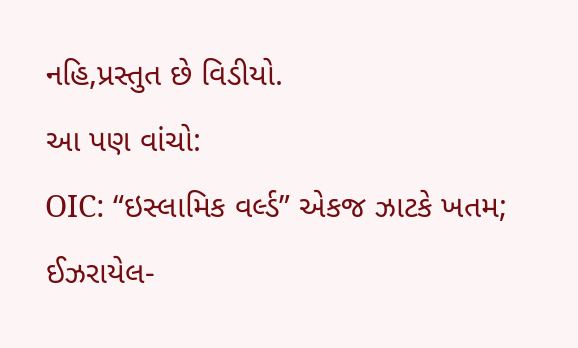નહિ,પ્રસ્તુત છે વિડીયો.
આ પણ વાંચો:
OIC: “ઇસ્લામિક વર્લ્ડ” એકજ ઝાટકે ખતમ; ઈઝરાયેલ-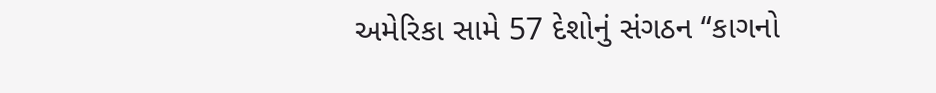અમેરિકા સામે 57 દેશોનું સંગઠન “કાગનો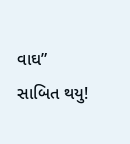વાઘ” સાબિત થયુ!